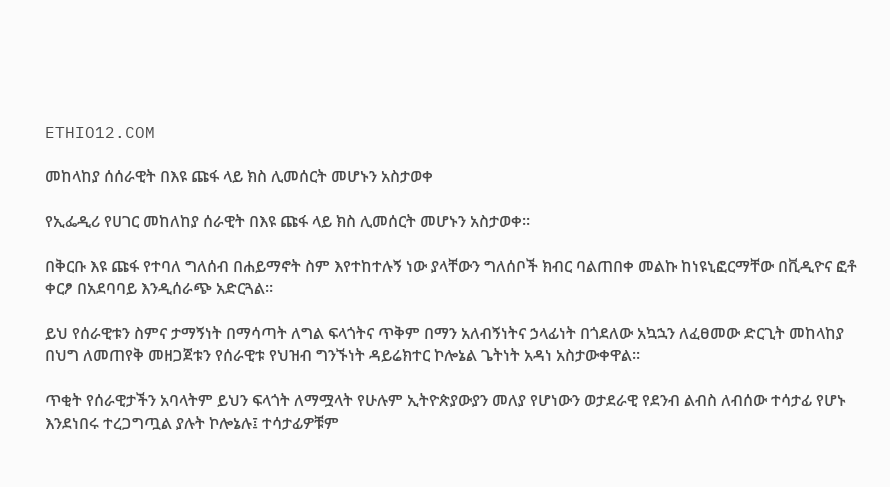ETHIO12.COM

መከላከያ ሰሰራዊት በእዩ ጩፋ ላይ ክስ ሊመሰርት መሆኑን አስታወቀ

የኢፌዲሪ የሀገር መከለከያ ሰራዊት በእዩ ጩፋ ላይ ክስ ሊመሰርት መሆኑን አስታወቀ።

በቅርቡ እዩ ጩፋ የተባለ ግለሰብ በሐይማኖት ስም እየተከተሉኝ ነው ያላቸውን ግለሰቦች ክብር ባልጠበቀ መልኩ ከነዩኒፎርማቸው በቪዲዮና ፎቶ ቀርፆ በአደባባይ እንዲሰራጭ አድርጓል።

ይህ የሰራዊቱን ስምና ታማኝነት በማሳጣት ለግል ፍላጎትና ጥቅም በማን አለብኝነትና ኃላፊነት በጎደለው አኳኋን ለፈፀመው ድርጊት መከላከያ በህግ ለመጠየቅ መዘጋጀቱን የሰራዊቱ የህዝብ ግንኙነት ዳይሬክተር ኮሎኔል ጌትነት አዳነ አስታውቀዋል።

ጥቂት የሰራዊታችን አባላትም ይህን ፍላጎት ለማሟላት የሁሉም ኢትዮጵያውያን መለያ የሆነውን ወታደራዊ የደንብ ልብስ ለብሰው ተሳታፊ የሆኑ እንደነበሩ ተረጋግጧል ያሉት ኮሎኔሉ፤ ተሳታፊዎቹም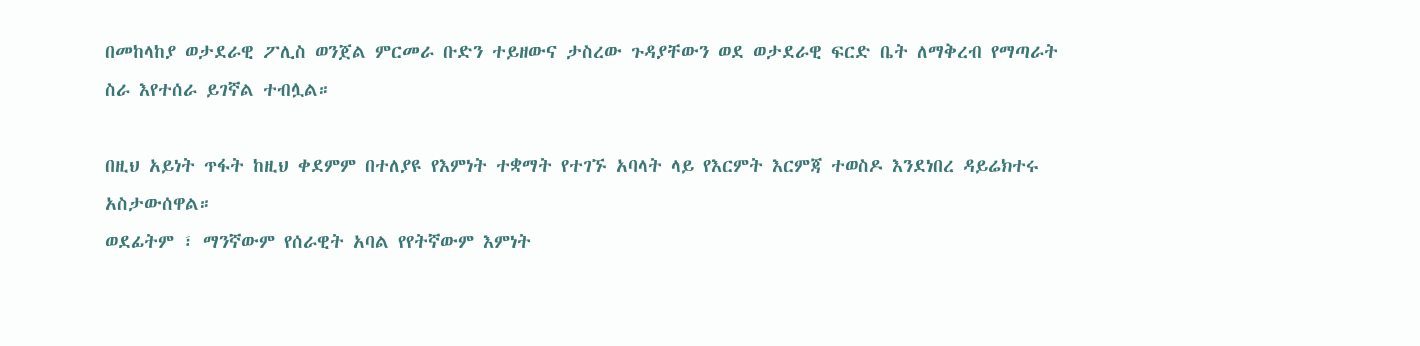በመከላከያ ወታደራዊ ፖሊስ ወንጀል ምርመራ ቡድን ተይዘውና ታስረው ጉዳያቸውን ወደ ወታደራዊ ፍርድ ቤት ለማቅረብ የማጣራት ስራ እየተሰራ ይገኛል ተብሏል።

በዚህ አይነት ጥፋት ከዚህ ቀደምም በተለያዩ የእምነት ተቋማት የተገኙ አባላት ላይ የእርምት እርምጃ ተወስዶ እንደነበረ ዳይሬክተሩ አስታውሰዋል።
ወደፊትም ፣ ማንኛውም የሰራዊት አባል የየትኛውም እምነት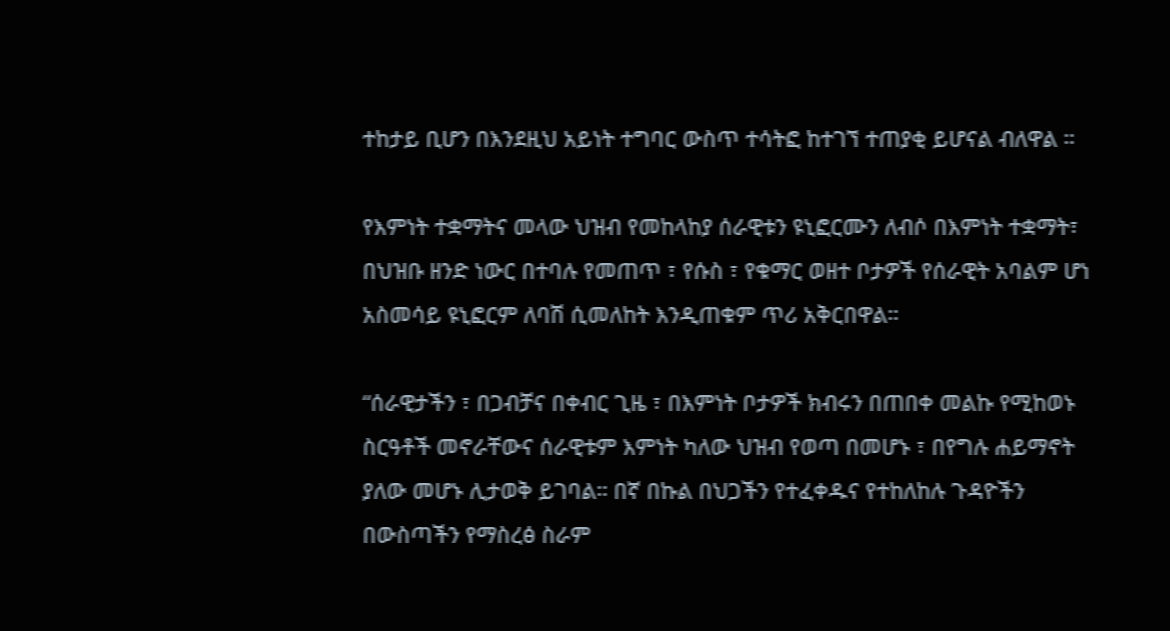ተከታይ ቢሆን በእንደዚህ አይነት ተግባር ውስጥ ተሳትፎ ከተገኘ ተጠያቂ ይሆናል ብለዋል ።

የእምነት ተቋማትና መላው ህዝብ የመከላከያ ሰራዊቱን ዩኒፎርሙን ለብሶ በእምነት ተቋማት፣ በህዝቡ ዘንድ ነውር በተባሉ የመጠጥ ፣ የሱስ ፣ የቁማር ወዘተ ቦታዎች የሰራዊት አባልም ሆነ አስመሳይ ዩኒፎርም ለባሽ ሲመለከት እንዲጠቁም ጥሪ አቅርበዋል።

“ሰራዊታችን ፣ በጋብቻና በቀብር ጊዜ ፣ በእምነት ቦታዎች ክብሩን በጠበቀ መልኩ የሚከወኑ ስርዓቶች መኖራቸውና ሰራዊቱም እምነት ካለው ህዝብ የወጣ በመሆኑ ፣ በየግሉ ሐይማኖት ያለው መሆኑ ሊታወቅ ይገባል። በኛ በኩል በህጋችን የተፈቀዱና የተከለከሉ ጉዳዮችን በውስጣችን የማስረፅ ስራም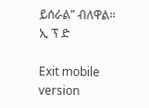ይሰራል” ብለዋል።
ኢ ፕ ድ

Exit mobile version